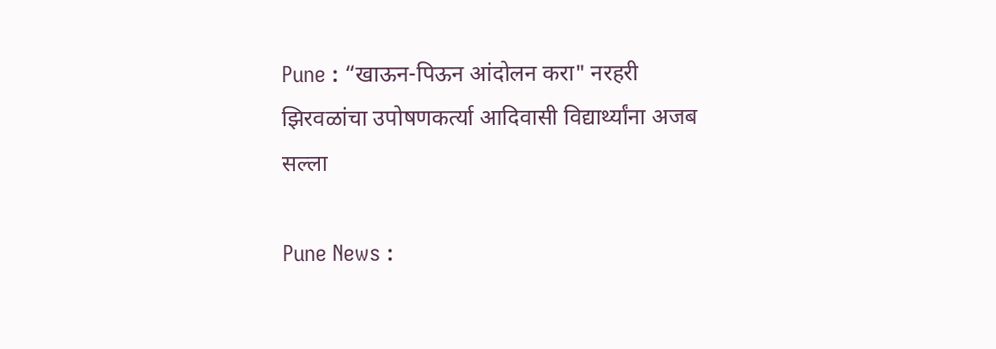Pune : “खाऊन-पिऊन आंदोलन करा" नरहरी झिरवळांचा उपोषणकर्त्या आदिवासी विद्यार्थ्यांना अजब सल्ला

Pune News :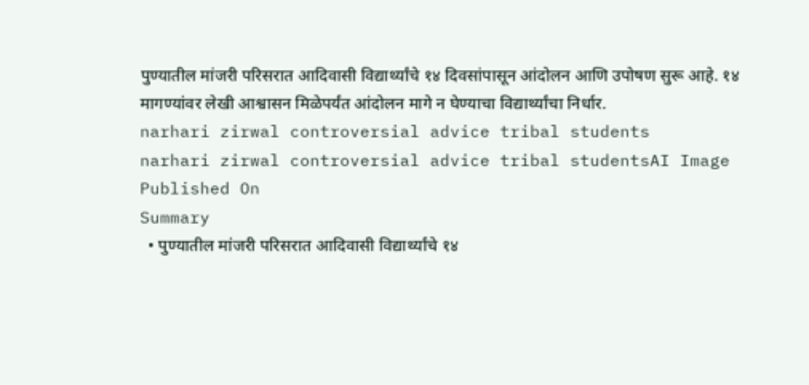पुण्यातील मांजरी परिसरात आदिवासी विद्यार्थ्यांचे १४ दिवसांपासून आंदोलन आणि उपोषण सुरू आहे. १४ मागण्यांवर लेखी आश्वासन मिळेपर्यंत आंदोलन मागे न घेण्याचा विद्यार्थ्यांचा निर्धार.
narhari zirwal controversial advice tribal students
narhari zirwal controversial advice tribal studentsAI Image
Published On
Summary
  • पुण्यातील मांजरी परिसरात आदिवासी विद्यार्थ्यांचे १४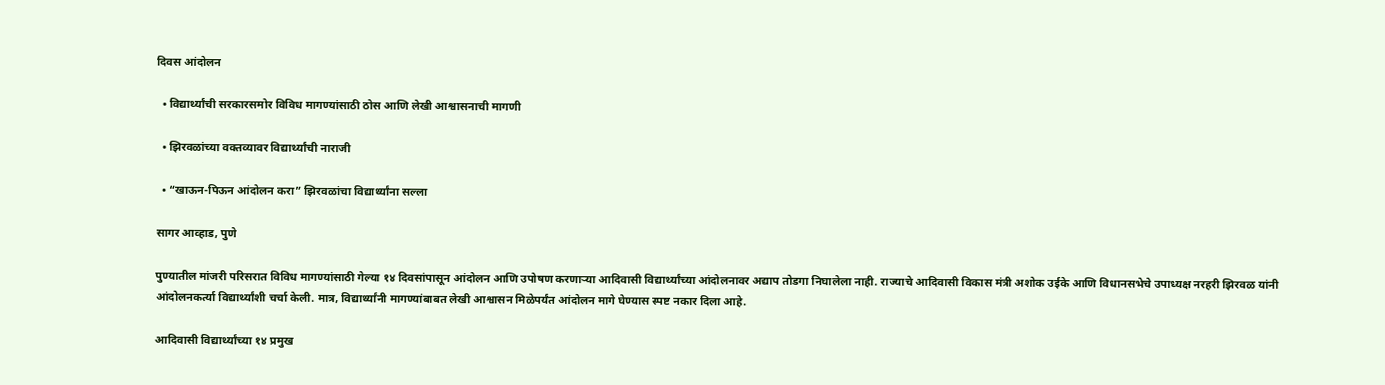दिवस आंदोलन

  • विद्यार्थ्यांची सरकारसमोर विविध मागण्यांसाठी ठोस आणि लेखी आश्वासनाची मागणी

  • झिरवळांच्या वक्तव्यावर विद्यार्थ्यांची नाराजी

  • “खाऊन-पिऊन आंदोलन करा” झिरवळांचा विद्यार्थ्यांना सल्ला

सागर आव्हाड, पुणे

पुण्यातील मांजरी परिसरात विविध मागण्यांसाठी गेल्या १४ दिवसांपासून आंदोलन आणि उपोषण करणाऱ्या आदिवासी विद्यार्थ्यांच्या आंदोलनावर अद्याप तोडगा निघालेला नाही. राज्याचे आदिवासी विकास मंत्री अशोक उईके आणि विधानसभेचे उपाध्यक्ष नरहरी झिरवळ यांनी आंदोलनकर्त्या विद्यार्थ्यांशी चर्चा केली. मात्र, विद्यार्थ्यांनी मागण्यांबाबत लेखी आश्वासन मिळेपर्यंत आंदोलन मागे घेण्यास स्पष्ट नकार दिला आहे.

आदिवासी विद्यार्थ्यांच्या १४ प्रमुख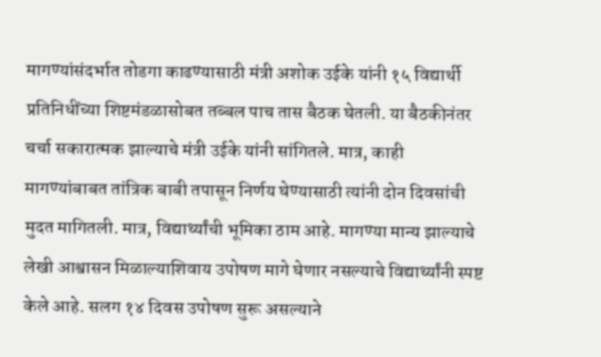मागण्यांसंदर्भात तोडगा काढण्यासाठी मंत्री अशोक उईके यांनी १५ विद्यार्थी प्रतिनिधींच्या शिष्टमंडळासोबत तब्बल पाच तास बैठक घेतली. या बैठकीनंतर चर्चा सकारात्मक झाल्याचे मंत्री उईके यांनी सांगितले. मात्र, काही मागण्यांबाबत तांत्रिक बाबी तपासून निर्णय घेण्यासाठी त्यांनी दोन दिवसांची मुदत मागितली. मात्र, विद्यार्थ्यांची भूमिका ठाम आहे. मागण्या मान्य झाल्याचे लेखी आश्वासन मिळाल्याशिवाय उपोषण मागे घेणार नसल्याचे विद्यार्थ्यांनी स्पष्ट केले आहे. सलग १४ दिवस उपोषण सुरू असल्याने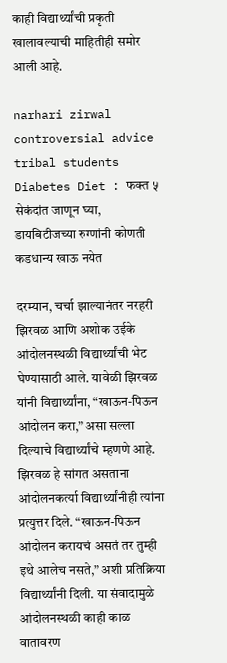काही विद्यार्थ्यांची प्रकृती खालावल्याची माहितीही समोर आली आहे.

narhari zirwal controversial advice tribal students
Diabetes Diet : फक्त ५ सेकंदांत जाणून घ्या, डायबिटीजच्या रुग्णांनी कोणती कडधान्य खाऊ नयेत

दरम्यान, चर्चा झाल्यानंतर नरहरी झिरवळ आणि अशोक उईके आंदोलनस्थळी विद्यार्थ्यांची भेट घेण्यासाठी आले. यावेळी झिरवळ यांनी विद्यार्थ्यांना, “खाऊन-पिऊन आंदोलन करा,” असा सल्ला दिल्याचे विद्यार्थ्यांचे म्हणणे आहे. झिरवळ हे सांगत असताना आंदोलनकर्त्या विद्यार्थ्यांनीही त्यांना प्रत्युत्तर दिले. “खाऊन-पिऊन आंदोलन करायचं असतं तर तुम्ही इथे आलेच नसते,” अशी प्रतिक्रिया विद्यार्थ्यांनी दिली. या संवादामुळे आंदोलनस्थळी काही काळ वातावरण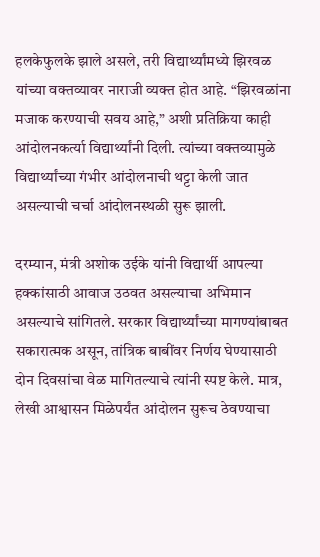हलकेफुलके झाले असले, तरी विद्यार्थ्यांमध्ये झिरवळ यांच्या वक्तव्यावर नाराजी व्यक्त होत आहे. “झिरवळांना मजाक करण्याची सवय आहे,” अशी प्रतिक्रिया काही आंदोलनकर्त्या विद्यार्थ्यांनी दिली. त्यांच्या वक्तव्यामुळे विद्यार्थ्यांच्या गंभीर आंदोलनाची थट्टा केली जात असल्याची चर्चा आंदोलनस्थळी सुरू झाली.

दरम्यान, मंत्री अशोक उईके यांनी विद्यार्थी आपल्या हक्कांसाठी आवाज उठवत असल्याचा अभिमान असल्याचे सांगितले. सरकार विद्यार्थ्यांच्या मागण्यांबाबत सकारात्मक असून, तांत्रिक बाबींवर निर्णय घेण्यासाठी दोन दिवसांचा वेळ मागितल्याचे त्यांनी स्पष्ट केले. मात्र, लेखी आश्वासन मिळेपर्यंत आंदोलन सुरूच ठेवण्याचा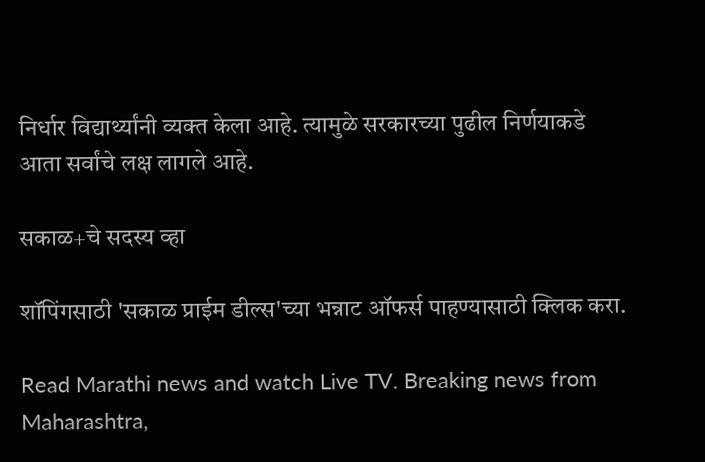निर्धार विद्यार्थ्यांनी व्यक्त केला आहे. त्यामुळे सरकारच्या पुढील निर्णयाकडे आता सर्वांचे लक्ष लागले आहे.

सकाळ+चे सदस्य व्हा

शॉपिंगसाठी 'सकाळ प्राईम डील्स'च्या भन्नाट ऑफर्स पाहण्यासाठी क्लिक करा.

Read Marathi news and watch Live TV. Breaking news from Maharashtra,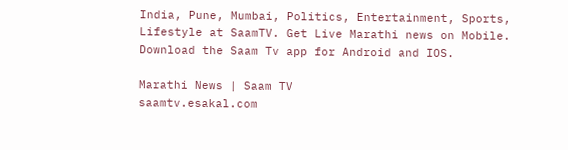India, Pune, Mumbai, Politics, Entertainment, Sports, Lifestyle at SaamTV. Get Live Marathi news on Mobile. Download the Saam Tv app for Android and IOS.

Marathi News | Saam TV
saamtv.esakal.com